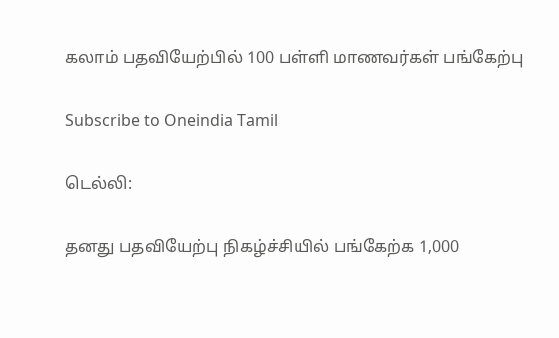கலாம் பதவியேற்பில் 100 பள்ளி மாணவர்கள் பங்கேற்பு

Subscribe to Oneindia Tamil

டெல்லி:

தனது பதவியேற்பு நிகழ்ச்சியில் பங்கேற்க 1,000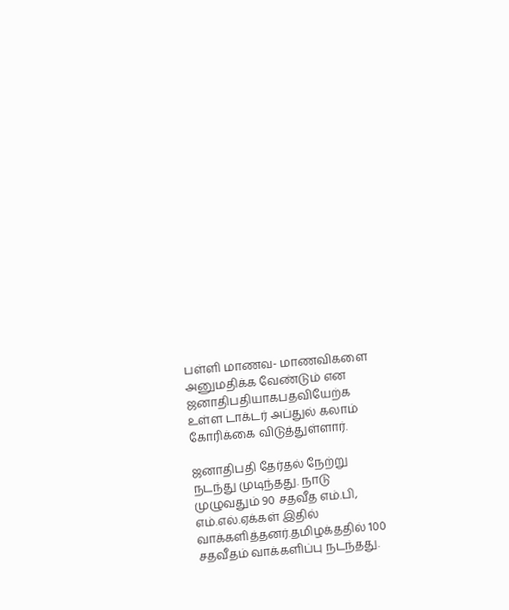பள்ளி மாணவ- மாணவிகளை அனுமதிக்க வேண்டும் என ஜனாதிபதியாகபதவியேற்க உள்ள டாக்டர் அப்துல் கலாம் கோரிக்கை விடுத்துள்ளார்.

ஜனாதிபதி தேர்தல் நேற்று நடந்து முடிந்தது. நாடு முழுவதும் 90 சதவீத எம்.பி, எம்.எல்.ஏக்கள் இதில் வாக்களித்தனர்.தமிழக்ததில் 100 சதவீதம் வாக்களிப்பு நடந்தது.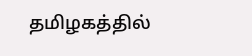தமிழகத்தில்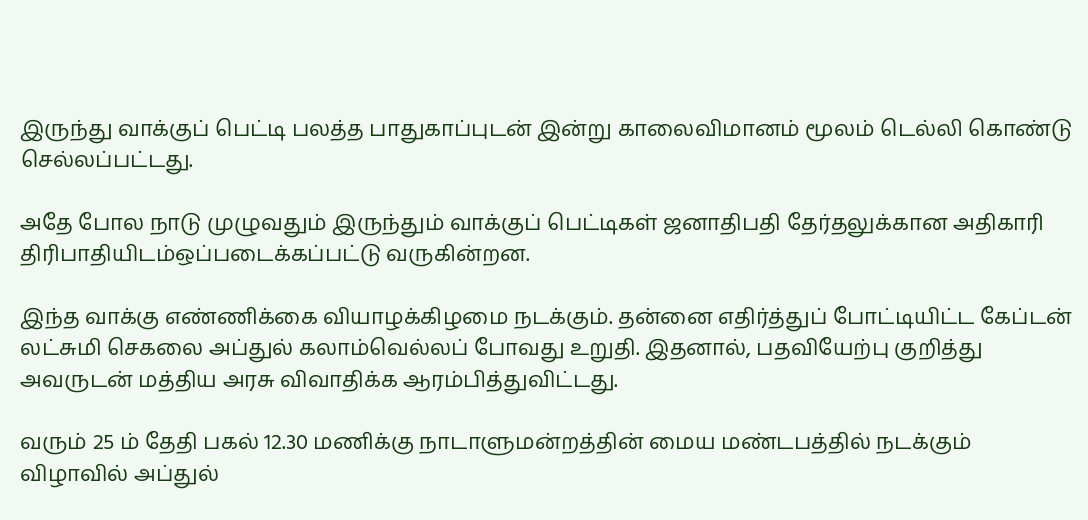இருந்து வாக்குப் பெட்டி பலத்த பாதுகாப்புடன் இன்று காலைவிமானம் மூலம் டெல்லி கொண்டு செல்லப்பட்டது.

அதே போல நாடு முழுவதும் இருந்தும் வாக்குப் பெட்டிகள் ஜனாதிபதி தேர்தலுக்கான அதிகாரி திரிபாதியிடம்ஒப்படைக்கப்பட்டு வருகின்றன.

இந்த வாக்கு எண்ணிக்கை வியாழக்கிழமை நடக்கும். தன்னை எதிர்த்துப் போட்டியிட்ட கேப்டன் லட்சுமி செகலை அப்துல் கலாம்வெல்லப் போவது உறுதி. இதனால், பதவியேற்பு குறித்து அவருடன் மத்திய அரசு விவாதிக்க ஆரம்பித்துவிட்டது.

வரும் 25 ம் தேதி பகல் 12.30 மணிக்கு நாடாளுமன்றத்தின் மைய மண்டபத்தில் நடக்கும் விழாவில் அப்துல்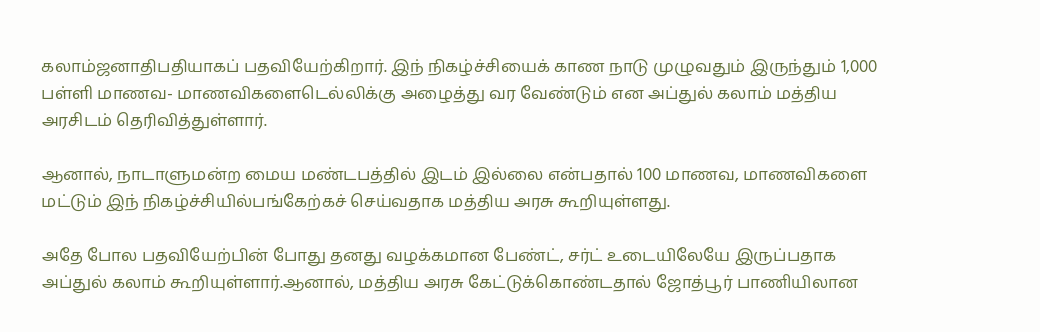கலாம்ஜனாதிபதியாகப் பதவியேற்கிறார். இந் நிகழ்ச்சியைக் காண நாடு முழுவதும் இருந்தும் 1,000 பள்ளி மாணவ- மாணவிகளைடெல்லிக்கு அழைத்து வர வேண்டும் என அப்துல் கலாம் மத்திய அரசிடம் தெரிவித்துள்ளார்.

ஆனால், நாடாளுமன்ற மைய மண்டபத்தில் இடம் இல்லை என்பதால் 100 மாணவ, மாணவிகளை மட்டும் இந் நிகழ்ச்சியில்பங்கேற்கச் செய்வதாக மத்திய அரசு கூறியுள்ளது.

அதே போல பதவியேற்பின் போது தனது வழக்கமான பேண்ட், சர்ட் உடையிலேயே இருப்பதாக அப்துல் கலாம் கூறியுள்ளார்.ஆனால், மத்திய அரசு கேட்டுக்கொண்டதால் ஜோத்பூர் பாணியிலான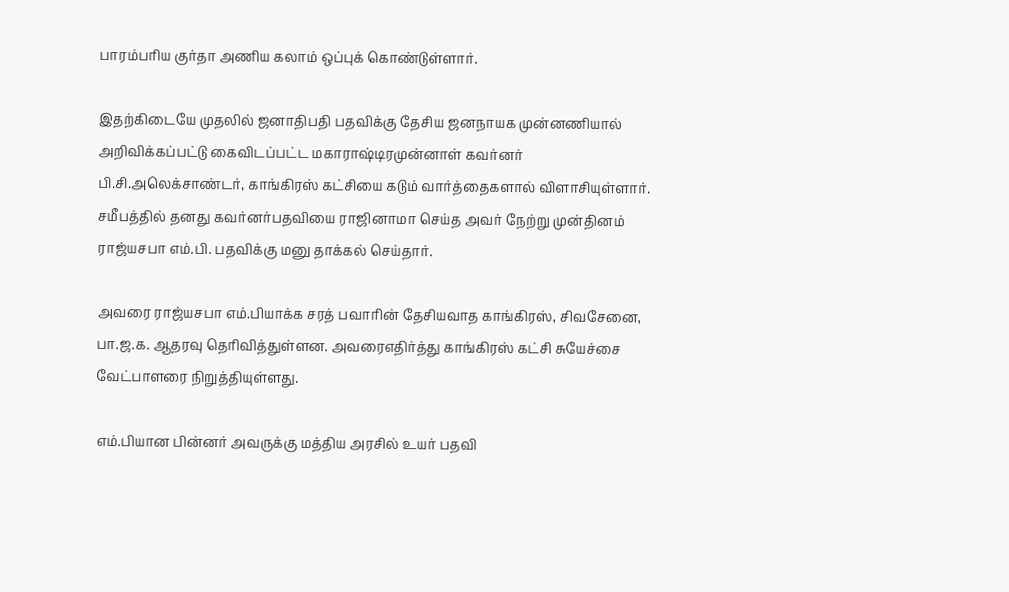பாரம்பரிய குர்தா அணிய கலாம் ஒப்புக் கொண்டுள்ளார்.

இதற்கிடையே முதலில் ஜனாதிபதி பதவிக்கு தேசிய ஜனநாயக முன்னணியால் அறிவிக்கப்பட்டு கைவிடப்பட்ட மகாராஷ்டிரமுன்னாள் கவர்னர் பி.சி.அலெக்சாண்டர், காங்கிரஸ் கட்சியை கடும் வார்த்தைகளால் விளாசியுள்ளார். சமீபத்தில் தனது கவர்னர்பதவியை ராஜினாமா செய்த அவர் நேற்று முன்தினம் ராஜ்யசபா எம்.பி. பதவிக்கு மனு தாக்கல் செய்தார்.

அவரை ராஜ்யசபா எம்.பியாக்க சரத் பவாரின் தேசியவாத காங்கிரஸ், சிவசேனை, பா.ஜ.க. ஆதரவு தெரிவித்துள்ளன. அவரைஎதிர்த்து காங்கிரஸ் கட்சி சுயேச்சை வேட்பாளரை நிறுத்தியுள்ளது.

எம்.பியான பின்னர் அவருக்கு மத்திய அரசில் உயர் பதவி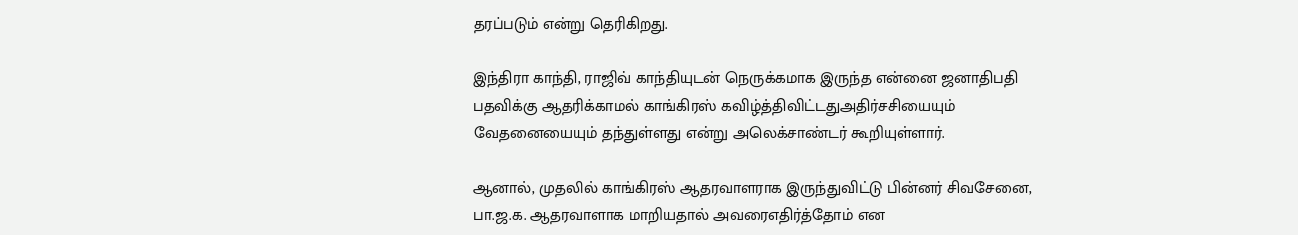தரப்படும் என்று தெரிகிறது.

இந்திரா காந்தி, ராஜிவ் காந்தியுடன் நெருக்கமாக இருந்த என்னை ஜனாதிபதி பதவிக்கு ஆதரிக்காமல் காங்கிரஸ் கவிழ்த்திவிட்டதுஅதிர்சசியையும் வேதனையையும் தந்துள்ளது என்று அலெக்சாண்டர் கூறியுள்ளார்.

ஆனால், முதலில் காங்கிரஸ் ஆதரவாளராக இருந்துவிட்டு பின்னர் சிவசேனை, பா.ஜ.க. ஆதரவாளாக மாறியதால் அவரைஎதிர்த்தோம் என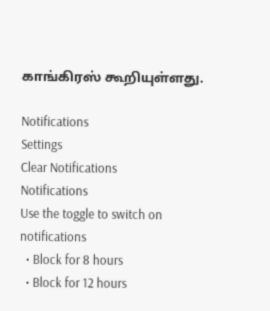காங்கிரஸ் கூறியுள்ளது.

Notifications
Settings
Clear Notifications
Notifications
Use the toggle to switch on notifications
  • Block for 8 hours
  • Block for 12 hours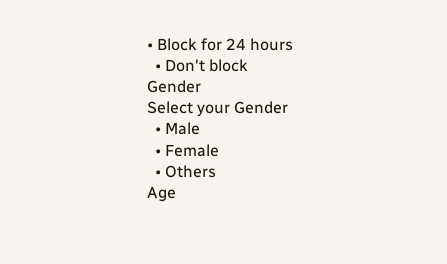• Block for 24 hours
  • Don't block
Gender
Select your Gender
  • Male
  • Female
  • Others
Age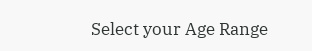Select your Age Range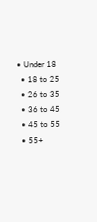• Under 18
  • 18 to 25
  • 26 to 35
  • 36 to 45
  • 45 to 55
  • 55+